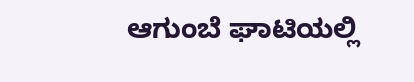ಆಗುಂಬೆ ಘಾಟಿಯಲ್ಲಿ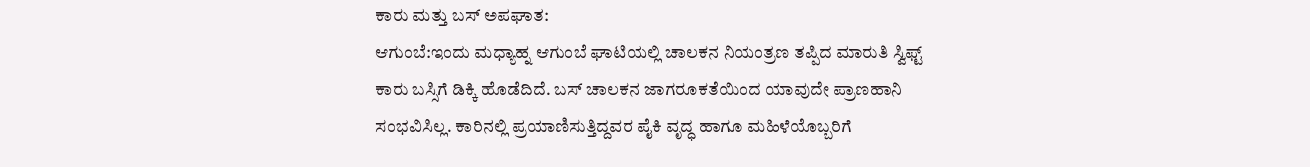ಕಾರು ಮತ್ತು ಬಸ್ ಅಪಘಾತ:
ಆಗುಂಬೆ:ಇಂದು ಮಧ್ಯಾಹ್ನ ಆಗುಂಬೆ ಘಾಟಿಯಲ್ಲಿ ಚಾಲಕನ ನಿಯಂತ್ರಣ ತಪ್ಪಿದ ಮಾರುತಿ ಸ್ವಿಫ್ಟ್ ಕಾರು ಬಸ್ಸಿಗೆ ಡಿಕ್ಕಿ ಹೊಡೆದಿದೆ. ಬಸ್ ಚಾಲಕನ ಜಾಗರೂಕತೆಯಿಂದ ಯಾವುದೇ ಪ್ರಾಣಹಾನಿ ಸಂಭವಿಸಿಲ್ಲ. ಕಾರಿನಲ್ಲಿ ಪ್ರಯಾಣಿಸುತ್ತಿದ್ದವರ ಪೈಕಿ ವೃದ್ಧ ಹಾಗೂ ಮಹಿಳೆಯೊಬ್ಬರಿಗೆ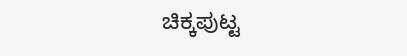ಚಿಕ್ಕಪುಟ್ಟ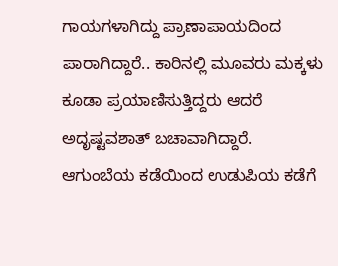ಗಾಯಗಳಾಗಿದ್ದು ಪ್ರಾಣಾಪಾಯದಿಂದ ಪಾರಾಗಿದ್ದಾರೆ.. ಕಾರಿನಲ್ಲಿ ಮೂವರು ಮಕ್ಕಳು ಕೂಡಾ ಪ್ರಯಾಣಿಸುತ್ತಿದ್ದರು ಆದರೆ ಅದೃಷ್ಟವಶಾತ್ ಬಚಾವಾಗಿದ್ದಾರೆ. ಆಗುಂಬೆಯ ಕಡೆಯಿಂದ ಉಡುಪಿಯ ಕಡೆಗೆ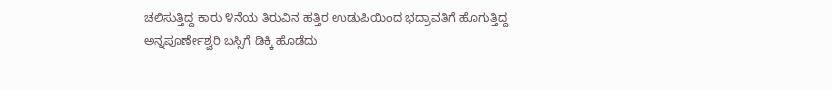ಚಲಿಸುತ್ತಿದ್ದ ಕಾರು ೪ನೆಯ ತಿರುವಿನ ಹತ್ತಿರ ಉಡುಪಿಯಿಂದ ಭದ್ರಾವತಿಗೆ ಹೊಗುತ್ತಿದ್ದ ಅನ್ನಪೂರ್ಣೇಶ್ವರಿ ಬಸ್ಸಿಗೆ ಡಿಕ್ಕಿ ಹೊಡೆದು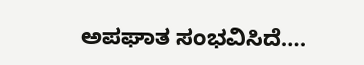ಅಪಘಾತ ಸಂಭವಿಸಿದೆ….